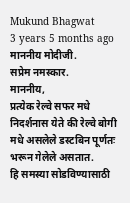Mukund Bhagwat
3 years 5 months ago
माननीय मोदीजी.
सप्रेम नमस्कार.
माननीय,
प्रत्येक रेल्वे सफर मधे निदर्शनास येते की रेल्वे बोगी मधे असलेले डस्टबिन पूर्णतः भरून गेलेले असतात.
हि समस्या सोडविण्यासाठी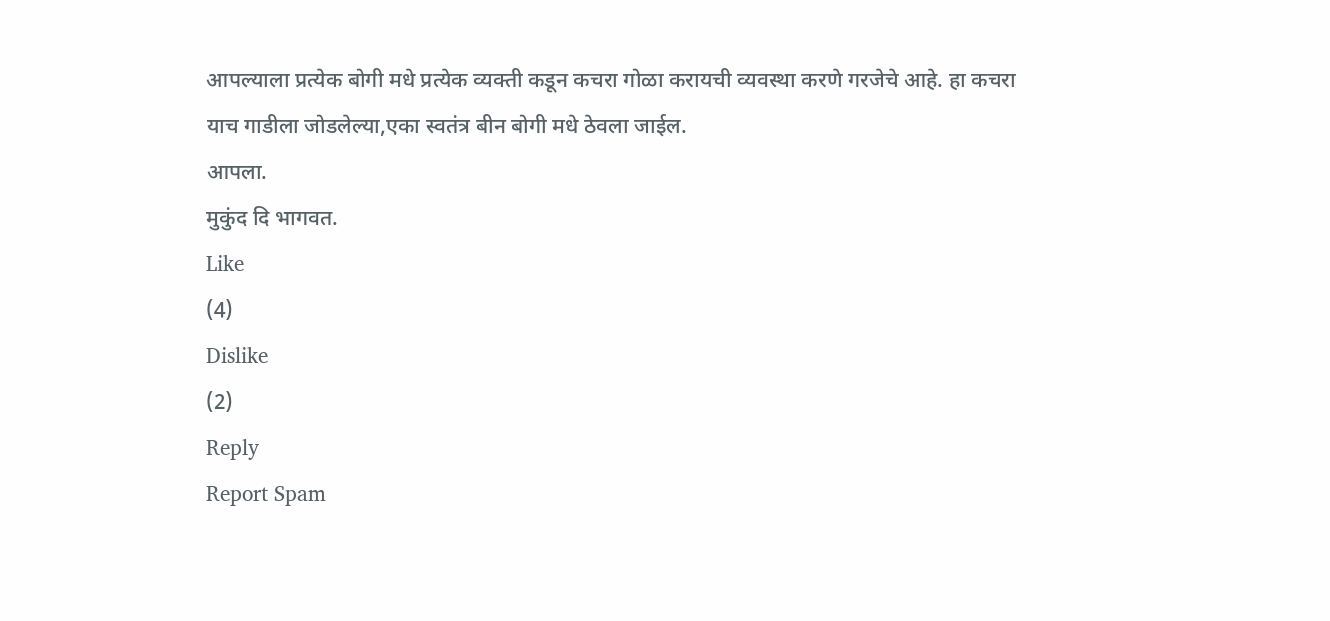आपल्याला प्रत्येक बोगी मधे प्रत्येक व्यक्ती कडून कचरा गोळा करायची व्यवस्था करणे गरजेचे आहे. हा कचरा याच गाडीला जोडलेल्या,एका स्वतंत्र बीन बोगी मधे ठेवला जाईल.
आपला.
मुकुंद दि भागवत.
Like
(4)
Dislike
(2)
Reply
Report Spam